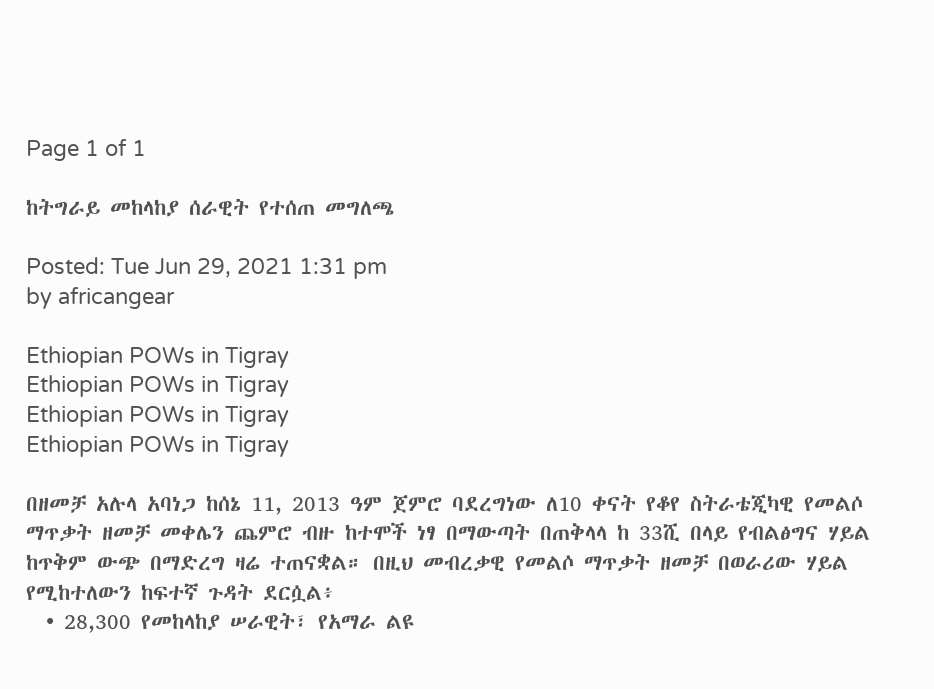Page 1 of 1

ከትግራይ መከላከያ ሰራዊት የተሰጠ መግለጫ

Posted: Tue Jun 29, 2021 1:31 pm
by africangear

Ethiopian POWs in Tigray
Ethiopian POWs in Tigray
Ethiopian POWs in Tigray
Ethiopian POWs in Tigray

በዘመቻ አሉላ አባነጋ ከሰኔ 11, 2013 ዓም ጀምሮ ባደረግነው ለ10 ቀናት የቆየ ስትራቴጂካዊ የመልሶ ማጥቃት ዘመቻ መቀሌን ጨምሮ ብዙ ከተሞች ነፃ በማውጣት በጠቅላላ ከ 33ሺ በላይ የብልፅግና ሃይል ከጥቅም ውጭ በማድረግ ዛሬ ተጠናቋል። በዚህ መብረቃዊ የመልሶ ማጥቃት ዘመቻ በወራሪው ሃይል የሚከተለውን ከፍተኛ ጉዳት ደርሷል፥
  • 28,300 የመከላከያ ሠራዊት፣ የአማራ ልዩ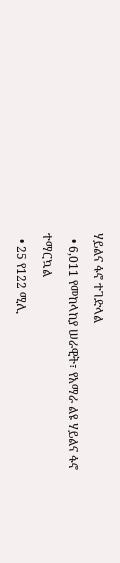ሃይልና ፋኖ ተገድላል
  • 6,011 የመከላከያ ሠራዊት፣ የአማራ ልዩ ሃይልና ፋኖ ተማርኳል
  • 25 የ122 ሚሊ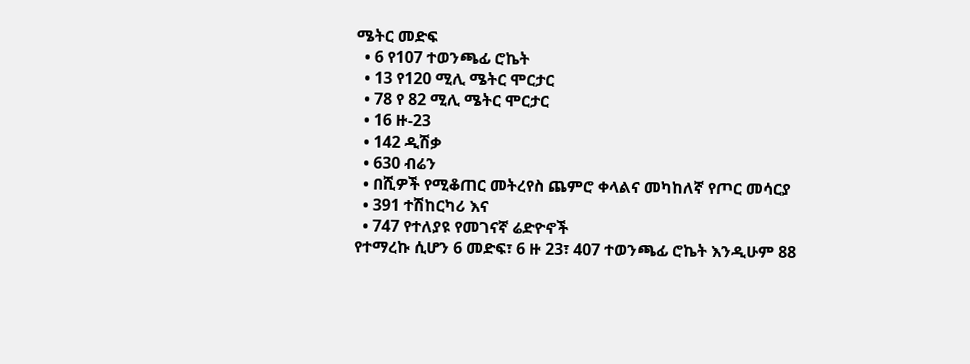ሜትር መድፍ
  • 6 የ107 ተወንጫፊ ሮኬት
  • 13 የ120 ሚሊ ሜትር ሞርታር
  • 78 የ 82 ሚሊ ሜትር ሞርታር
  • 16 ዙ-23
  • 142 ዲሽቃ
  • 630 ብሬን
  • በሺዎች የሚቆጠር መትረየስ ጨምሮ ቀላልና መካከለኛ የጦር መሳርያ
  • 391 ተሽከርካሪ እና
  • 747 የተለያዩ የመገናኛ ሬድዮኖች
የተማረኩ ሲሆን 6 መድፍ፣ 6 ዙ 23፣ 407 ተወንጫፊ ሮኬት እንዲሁም 88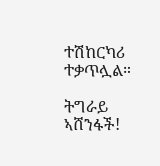ተሽከርካሪ ተቃጥሏል።

ትግራይ ኣሸንፋች!